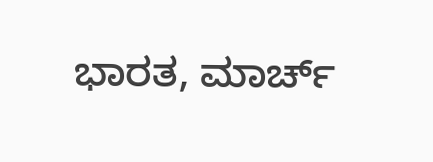ಭಾರತ, ಮಾರ್ಚ್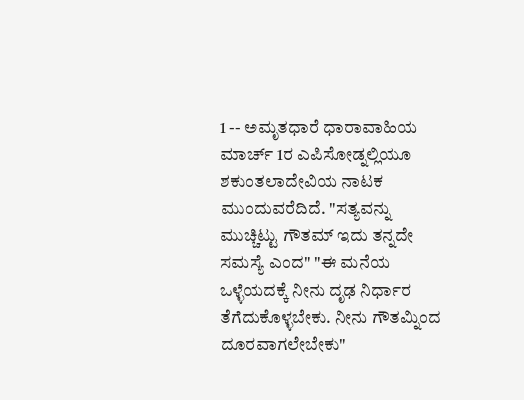1 -- ಅಮೃತಧಾರೆ ಧಾರಾವಾಹಿಯ ಮಾರ್ಚ್ 1ರ ಎಪಿಸೋಡ್ನಲ್ಲಿಯೂ ಶಕುಂತಲಾದೇವಿಯ ನಾಟಕ ಮುಂದುವರೆದಿದೆ. "ಸತ್ಯವನ್ನು ಮುಚ್ಚಿಟ್ಟು ಗೌತಮ್ ಇದು ತನ್ನದೇ ಸಮಸ್ಯೆ ಎಂದ" "ಈ ಮನೆಯ ಒಳ್ಳೆಯದಕ್ಕೆ ನೀನು ದೃಢ ನಿರ್ಧಾರ ತೆಗೆದುಕೊಳ್ಳಬೇಕು. ನೀನು ಗೌತಮ್ನಿಂದ ದೂರವಾಗಲೇಬೇಕು"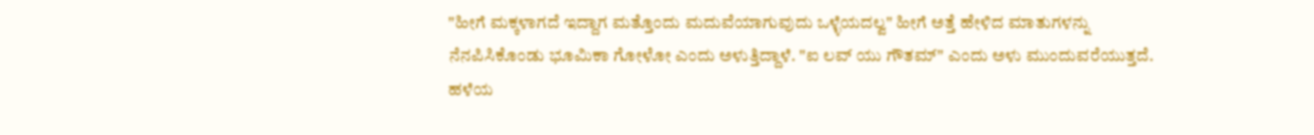"ಹೀಗೆ ಮಕ್ಕಳಾಗದೆ ಇದ್ದಾಗ ಮತ್ತೊಂದು ಮದುವೆಯಾಗುವುದು ಒಳ್ಳೆಯದಲ್ವ" ಹೀಗೆ ಅತ್ತೆ ಹೇಳಿದ ಮಾತುಗಳನ್ನು ನೆನಪಿಸಿಕೊಂಡು ಭೂಮಿಕಾ ಗೋಳೋ ಎಂದು ಅಳುತ್ತಿದ್ದಾಳೆ. "ಐ ಲವ್ ಯು ಗೌತಮ್" ಎಂದು ಅಳು ಮುಂದುವರೆಯುತ್ತದೆ. ಹಳೆಯ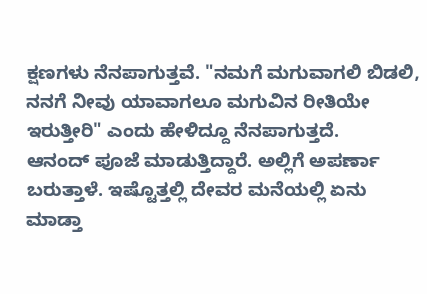ಕ್ಷಣಗಳು ನೆನಪಾಗುತ್ತವೆ. "ನಮಗೆ ಮಗುವಾಗಲಿ ಬಿಡಲಿ, ನನಗೆ ನೀವು ಯಾವಾಗಲೂ ಮಗುವಿನ ರೀತಿಯೇ ಇರುತ್ತೀರಿ" ಎಂದು ಹೇಳಿದ್ದೂ ನೆನಪಾಗುತ್ತದೆ.
ಆನಂದ್ ಪೂಜೆ ಮಾಡುತ್ತಿದ್ದಾರೆ. ಅಲ್ಲಿಗೆ ಅಪರ್ಣಾ ಬರುತ್ತಾಳೆ. ಇಷ್ಟೊತ್ತಲ್ಲಿ ದೇವರ ಮನೆಯಲ್ಲಿ ಏನು ಮಾಡ್ತಾ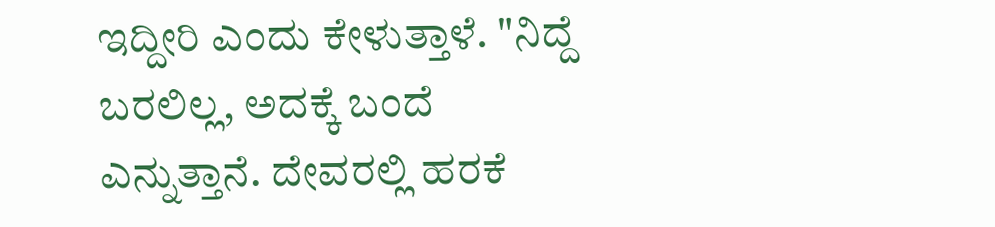ಇದ್ದೀರಿ ಎಂದು ಕೇಳುತ್ತಾಳೆ. "ನಿದ್ದೆ ಬರಲಿಲ್ಲ, ಅದಕ್ಕೆ ಬಂದೆ ಎನ್ನುತ್ತಾನೆ. ದೇವರಲ್ಲಿ ಹರಕೆ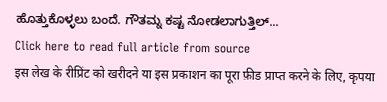ಹೊತ್ತುಕೊಳ್ಳಲು ಬಂದೆ. ಗೌತಮ್ನ ಕಷ್ಟ ನೋಡಲಾಗುತ್ತಿಲ್...
Click here to read full article from source
इस लेख के रीप्रिंट को खरीदने या इस प्रकाशन का पूरा फ़ीड प्राप्त करने के लिए, कृपया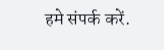हमे संपर्क करें.